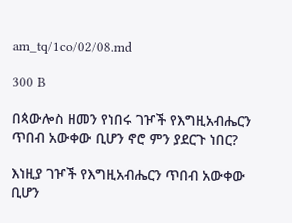am_tq/1co/02/08.md

300 B

በጳውሎስ ዘመን የነበሩ ገዦች የእግዚአብሔርን ጥበብ አውቀው ቢሆን ኖሮ ምን ያደርጉ ነበር?

እነዚያ ገዦች የእግዚአብሔርን ጥበብ አውቀው ቢሆን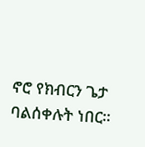ኖሮ የክብርን ጌታ ባልሰቀሉት ነበር፡፡